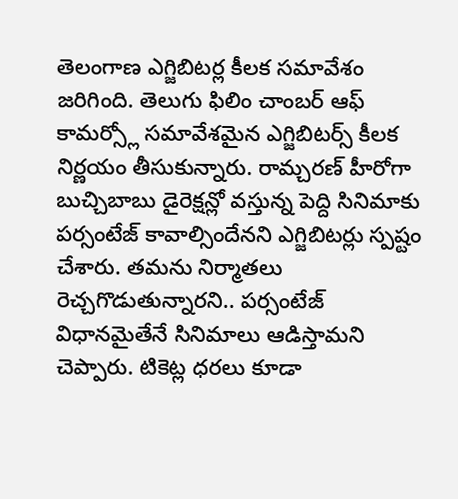తెలంగాణ ఎగ్జిబిటర్ల కీలక సమావేశం జరిగింది. తెలుగు ఫిలిం చాంబర్ ఆఫ్ కామర్స్లో సమావేశమైన ఎగ్జిబిటర్స్ కీలక నిర్ణయం తీసుకున్నారు. రామ్చరణ్ హీరోగా బుచ్చిబాబు డైరెక్షన్లో వస్తున్న పెద్ది సినిమాకు పర్సంటేజ్ కావాల్సిందేనని ఎగ్జిబిటర్లు స్పష్టం చేశారు. తమను నిర్మాతలు రెచ్చగొడుతున్నారని.. పర్సంటేజ్ విధానమైతేనే సినిమాలు ఆడిస్తామని చెప్పారు. టికెట్ల ధరలు కూడా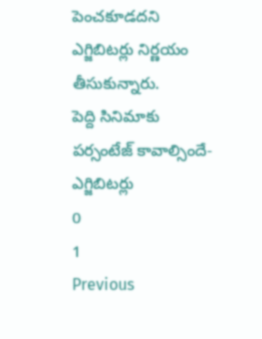పెంచకూడదని ఎగ్జిబిటర్లు నిర్ణయం తీసుకున్నారు.
పెద్ది సినిమాకు పర్సంటేజ్ కావాల్సిందే- ఎగ్జిబిటర్లు
0
1
Previous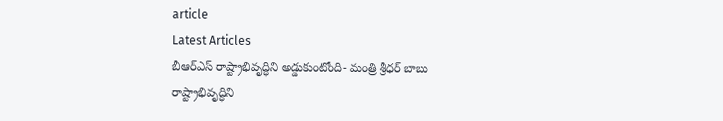article
Latest Articles
బీఆర్ఎస్ రాష్ట్రాభివృద్ధిని అడ్డుకుంటోంది- మంత్రి శ్రీధర్ బాబు
రాష్ట్రాభివృద్ధిని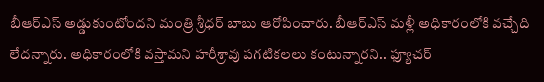బీఆర్ఎస్ అడ్డుకుంటోందని మంత్రి శ్రీధర్ బాబు ఆరోపించారు. బీఆర్ఎస్ మళ్లీ అధికారంలోకి వచ్చేది లేదన్నారు. అధికారంలోకి వస్తామని హరీశ్రావు పగటికలలు కంటున్నారని.. ఫ్యూచర్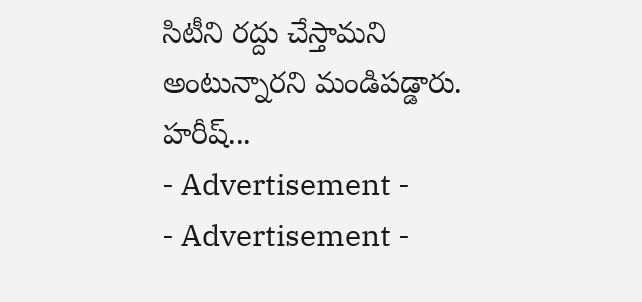సిటీని రద్దు చేస్తామని అంటున్నారని మండిపడ్డారు. హరీష్...
- Advertisement -
- Advertisement -